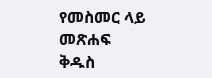የመስመር ላይ መጽሐፍ ቅዱስ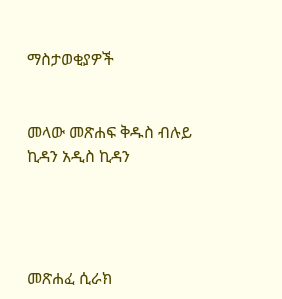ማስታወቂያዎች


መላው መጽሐፍ ቅዱስ ብሉይ ኪዳን አዲስ ኪዳን




መጽሐፈ ሲራክ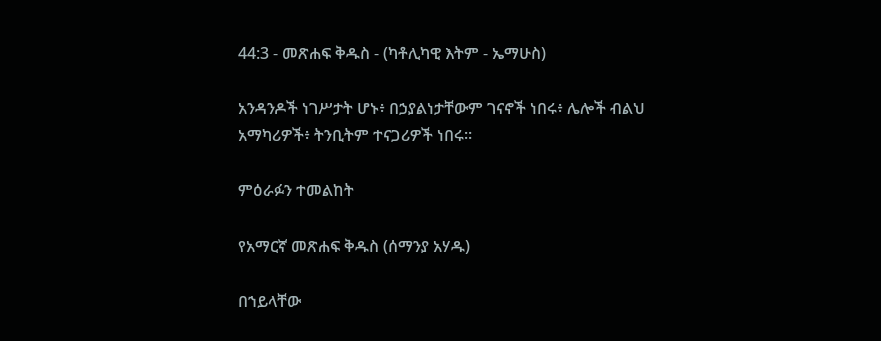44:3 - መጽሐፍ ቅዱስ - (ካቶሊካዊ እትም - ኤማሁስ)

አንዳንዶች ነገሥታት ሆኑ፥ በኃያልነታቸውም ገናኖች ነበሩ፥ ሌሎች ብልህ አማካሪዎች፥ ትንቢትም ተናጋሪዎች ነበሩ።

ምዕራፉን ተመልከት

የአማርኛ መጽሐፍ ቅዱስ (ሰማንያ አሃዱ)

በኀይላቸው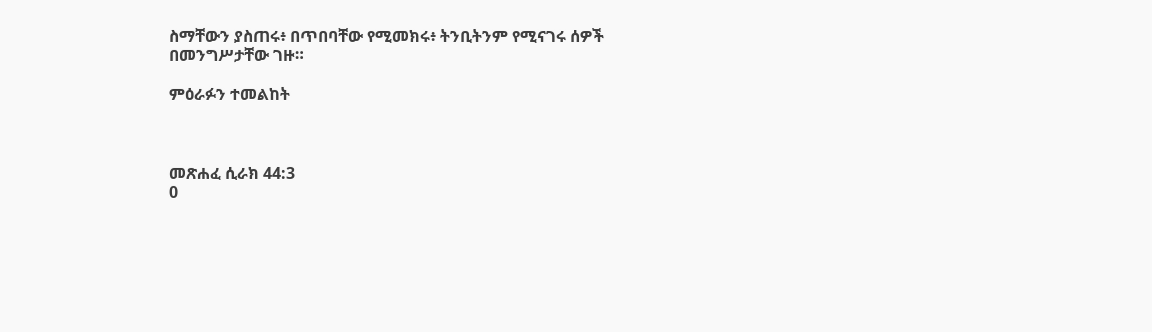ስማቸውን ያስጠሩ፥ በጥበባቸው የሚመክሩ፥ ትንቢትንም የሚናገሩ ሰዎች በመንግሥታቸው ገዙ።

ምዕራፉን ተመልከት



መጽሐፈ ሲራክ 44:3
0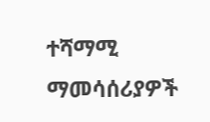ተሻማሚ ማመሳሰሪያዎች